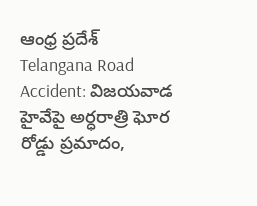ఆంధ్ర ప్రదేశ్
Telangana Road Accident: విజయవాడ హైవేపై అర్ధరాత్రి ఘోర రోడ్డు ప్రమాదం,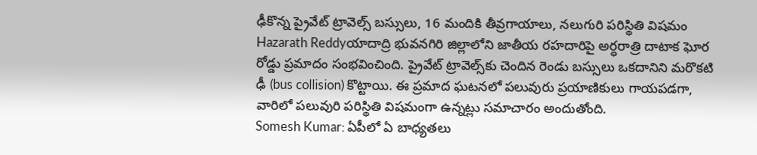ఢీకొన్న ప్రైవేట్‌ ట్రావెల్స్‌ బస్సులు, 16 మందికి తీవ్రగాయాలు, నలుగురి పరిస్థితి విషమం
Hazarath Reddyయాదాద్రి భువనగిరి జిల్లాలోని జాతీయ రహదారిపై అర్ధరాత్రి దాటాక ఘోర రోడ్డు ప్రమాదం సంభవించింది. ప్రైవేట్‌ ట్రావెల్స్‌కు చెందిన రెండు బస్సులు ఒకదానిని మరొకటి ఢీ (bus collision) కొట్టాయి. ఈ ప్రమాద ఘటనలో పలువురు ప్రయాణికులు గాయపడగా, వారిలో పలువురి పరిస్థితి విషమంగా ఉన్నట్లు సమాచారం అందుతోంది.
Somesh Kumar: ఏపీలో ఏ బాధ్యతలు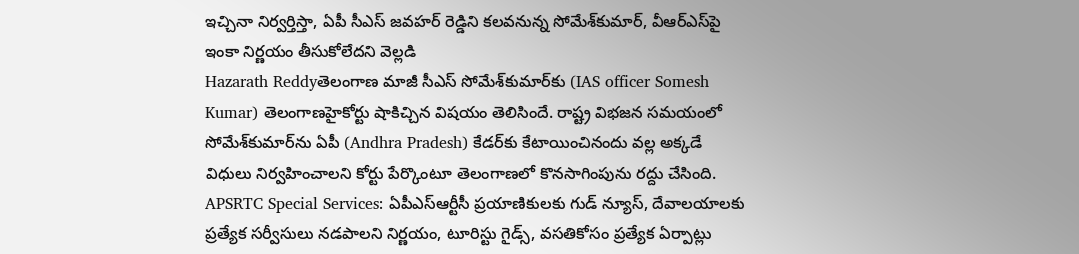ఇచ్చినా నిర్వర్తిస్తా, ఏపీ సీఎస్‌ జవహర్‌ రెడ్డిని కలవనున్న సోమేశ్‌కుమార్‌, వీఆర్‌ఎస్‌పై ఇంకా నిర్ణయం తీసుకోలేదని వెల్లడి
Hazarath Reddyతెలంగాణ మాజీ సీఎస్‌ సోమేశ్‌కుమార్‌కు (IAS officer Somesh Kumar) తెలంగాణహైకోర్టు షాకిచ్చిన విషయం తెలిసిందే. రాష్ట్ర విభజన సమయంలో సోమేశ్‌కుమార్‌ను ఏపీ (Andhra Pradesh) కేడర్‌కు కేటాయించినందు వల్ల అక్కడే విధులు నిర్వహించాలని కోర్టు పేర్కొంటూ తెలంగాణలో కొనసాగింపును రద్దు చేసింది.
APSRTC Special Services: ఏపీఎస్‌ఆర్టీసీ ప్రయాణికులకు గుడ్‌ న్యూస్‌, దేవాలయాలకు ప్రత్యేక సర్వీసులు నడపాలని నిర్ణయం, టూరిస్టు గైడ్స్, వసతికోసం ప్రత్యేక ఏర్పాట్లు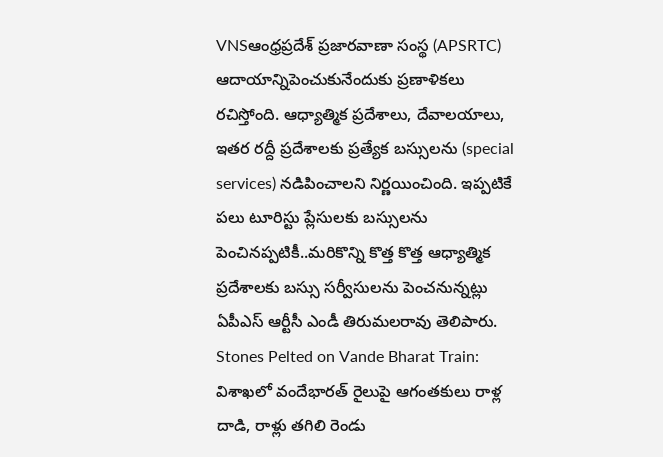VNSఆంధ్రప్రదేశ్ ప్రజారవాణా సంస్థ (APSRTC) ఆదాయాన్నిపెంచుకునేందుకు ప్రణాళికలు రచిస్తోంది. ఆధ్యాత్మిక ప్రదేశాలు, దేవాలయాలు, ఇతర రద్దీ ప్రదేశాలకు ప్రత్యేక బస్సులను (special services) నడిపించాలని నిర్ణయించింది. ఇప్పటికే పలు టూరిస్టు ప్లేసులకు బస్సులను పెంచినప్పటికీ..మరికొన్ని కొత్త కొత్త ఆధ్యాత్మిక ప్రదేశాలకు బస్సు సర్వీసులను పెంచనున్నట్లు ఏపీఎస్‌ ఆర్టీసీ ఎండీ తిరుమలరావు తెలిపారు.
Stones Pelted on Vande Bharat Train: విశాఖలో వందేభారత్‌ రైలుపై ఆగంతకులు రాళ్ల దాడి, రాళ్లు తగిలి రెండు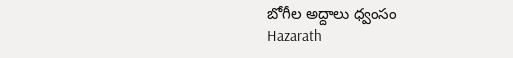బోగీల అద్దాలు ధ్వంసం
Hazarath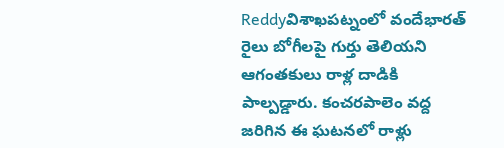Reddyవిశాఖపట్నంలో వందేభారత్‌ రైలు బోగీలపై గుర్తు తెలియని ఆగంతకులు రాళ్ల దాడికి పాల్పడ్డారు. కంచరపాలెం వద్ద జరిగిన ఈ ఘటనలో రాళ్లు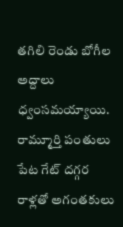తగిలి రెండు బోగీల అద్దాలు ధ్వంసమయ్యాయి. రామ్మూర్తి పంతులు పేట గేట్ దగ్గర రాళ్లతో అగంతకులు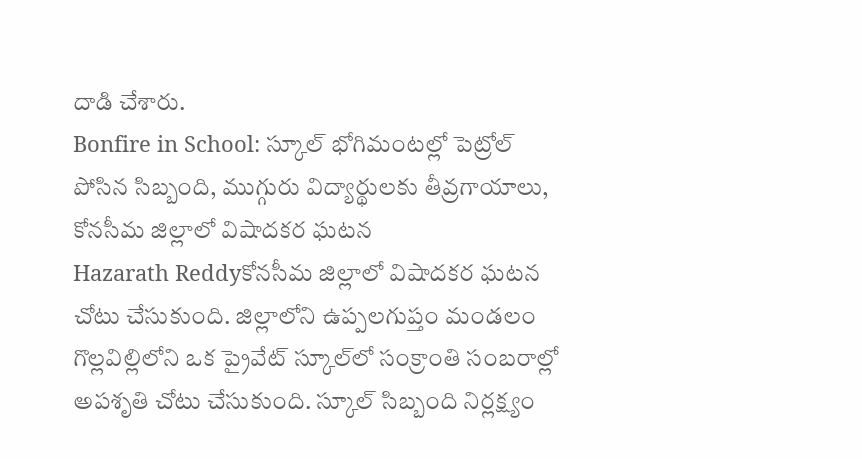దాడి చేశారు.
Bonfire in School: స్కూల్ భోగిమంటల్లో పెట్రోల్ పోసిన సిబ్బంది, ముగ్గురు విద్యార్థులకు తీవ్రగాయాలు, కోనసీమ జిల్లాలో విషాదకర ఘటన
Hazarath Reddyకోనసీమ జిల్లాలో విషాదకర ఘటన చోటు చేసుకుంది. జిల్లాలోని ఉప్పలగుప్తం మండలం గొల్లవిల్లిలోని ఒక ప్రైవేట్‌ స్కూల్‌లో సంక్రాంతి సంబరాల్లో అపశృతి చోటు చేసుకుంది. స్కూల్‌ సిబ్బంది నిర్లక్ష్యం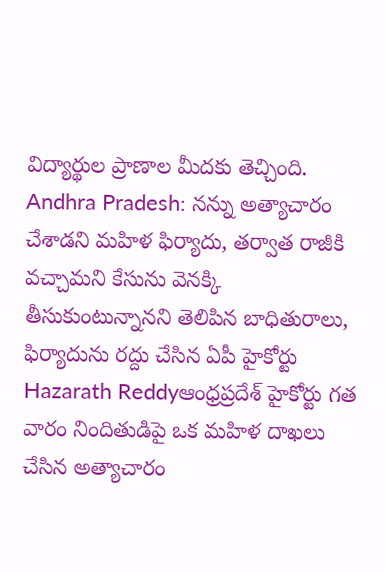విద్యార్థుల ప్రాణాల మీదకు తెచ్చింది.
Andhra Pradesh: నన్ను అత్యాచారం చేశాడని మహిళ ఫిర్యాదు, తర్వాత రాజీకి వచ్చామని కేసును వెనక్కి తీసుకుంటున్నానని తెలిపిన బాధితురాలు, ఫిర్యాదును రద్దు చేసిన ఏపీ హైకోర్టు
Hazarath Reddyఆంధ్రప్రదేశ్ హైకోర్టు గత వారం నిందితుడిపై ఒక మహిళ దాఖలు చేసిన అత్యాచారం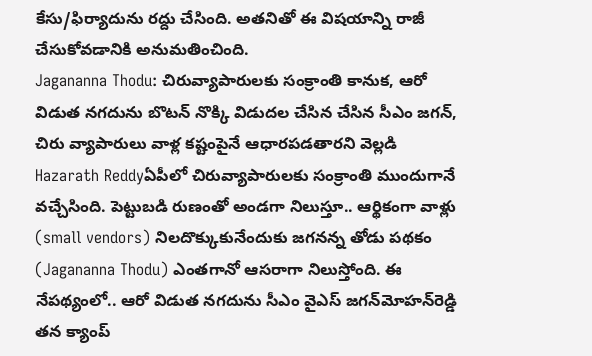కేసు/ఫిర్యాదును రద్దు చేసింది. అతనితో ఈ విషయాన్ని రాజీ చేసుకోవడానికి అనుమతించింది.
Jagananna Thodu: చిరువ్యాపారులకు సంక్రాంతి కానుక, ఆరో విడుత నగదును బొటన్ నొక్కి విడుదల చేసిన చేసిన సీఎం జగన్, చిరు వ్యాపారులు వాళ్ల కష్టంపైనే ఆధారపడతారని వెల్లడి
Hazarath Reddyఏపీలో చిరువ్యాపారులకు సంక్రాంతి ముందుగానే వచ్చేసింది. పెట్టుబడి రుణంతో అండగా నిలుస్తూ.. ఆర్థికంగా వాళ్లు (small vendors) నిలదొక్కుకునేందుకు జగనన్న తోడు పథకం (Jagananna Thodu) ఎంతగానో ఆసరాగా నిలుస్తోంది. ఈ నేపథ్యంలో.. ఆరో విడుత నగదును సీఎం వైఎస్‌ జగన్‌మోహన్‌రెడ్డి తన క్యాంప్‌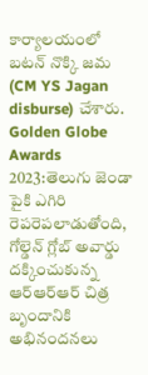కార్యాలయంలో బటన్‌ నొక్కి జమ (CM YS Jagan disburse) చేశారు.
Golden Globe Awards 2023:తెలుగు జెండా పైకి ఎగిరి రెపరెపలాడుతోంది, గోల్డెన్‌ గ్లోబ్‌ అవార్డు దక్కించుకున్న ఆర్‌ఆర్‌ఆర్‌ చిత్ర బృందానికి అభినందనలు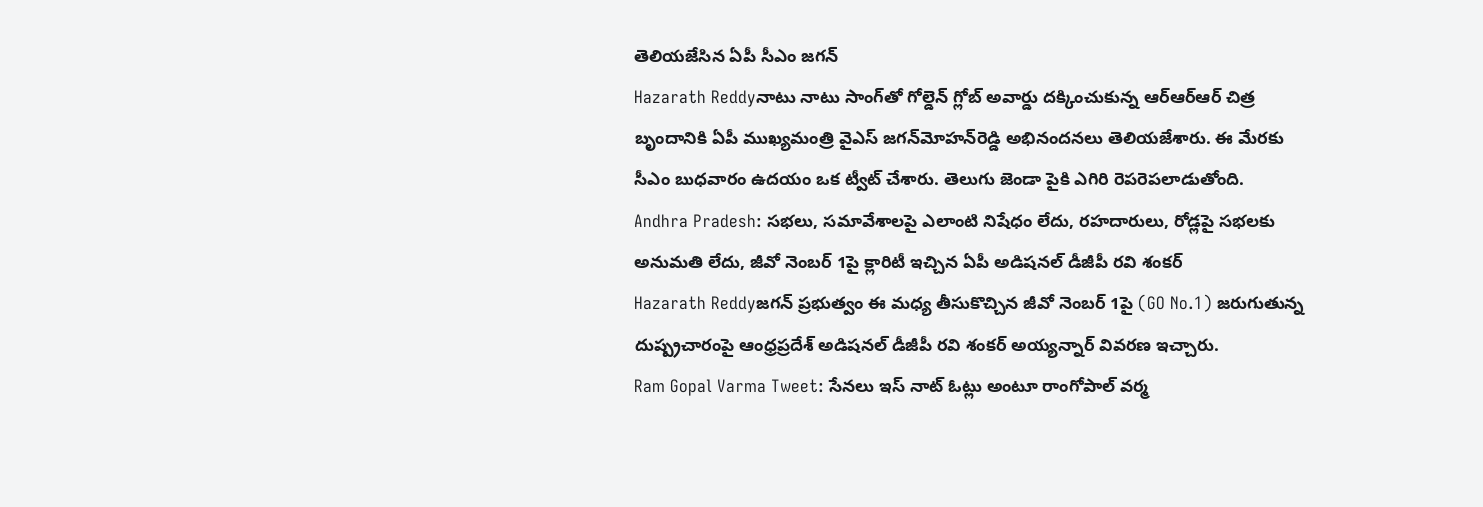తెలియజేసిన ఏపీ సీఎం జగన్
Hazarath Reddyనాటు నాటు సాంగ్‌తో గోల్డెన్‌ గ్లోబ్‌ అవార్డు దక్కించుకున్న ఆర్‌ఆర్‌ఆర్‌ చిత్ర బృందానికి ఏపీ ముఖ్యమంత్రి వైఎస్‌ జగన్‌మోహన్‌రెడ్డి అభినందనలు తెలియజేశారు. ఈ మేరకు సీఎం బుధవారం ఉదయం ఒక ట్వీట్‌ చేశారు. తెలుగు జెండా పైకి ఎగిరి రెపరెపలాడుతోంది.
Andhra Pradesh: సభలు, సమావేశాలపై ఎలాంటి నిషేధం లేదు, రహదారులు, రోడ్లపై సభలకు అనుమతి లేదు, జీవో నెంబర్‌ 1పై క్లారిటీ ఇచ్చిన ఏపీ అడిషనల్‌ డీజీపీ రవి శంకర్‌
Hazarath Reddyజగన్ ప్రభుత్వం ఈ మధ్య తీసుకొచ్చిన జీవో నెంబర్‌ 1పై (GO No.1) జరుగుతున్న దుష్ప్రచారంపై ఆంధ్రప్రదేశ్‌ అడిషనల్‌ డీజీపీ రవి శంకర్‌ అయ్యన్నార్‌‌ వివరణ ఇచ్చారు.
Ram Gopal Varma Tweet: సేనలు ఇస్ నాట్ ఓట్లు అంటూ రాంగోపాల్ వర్మ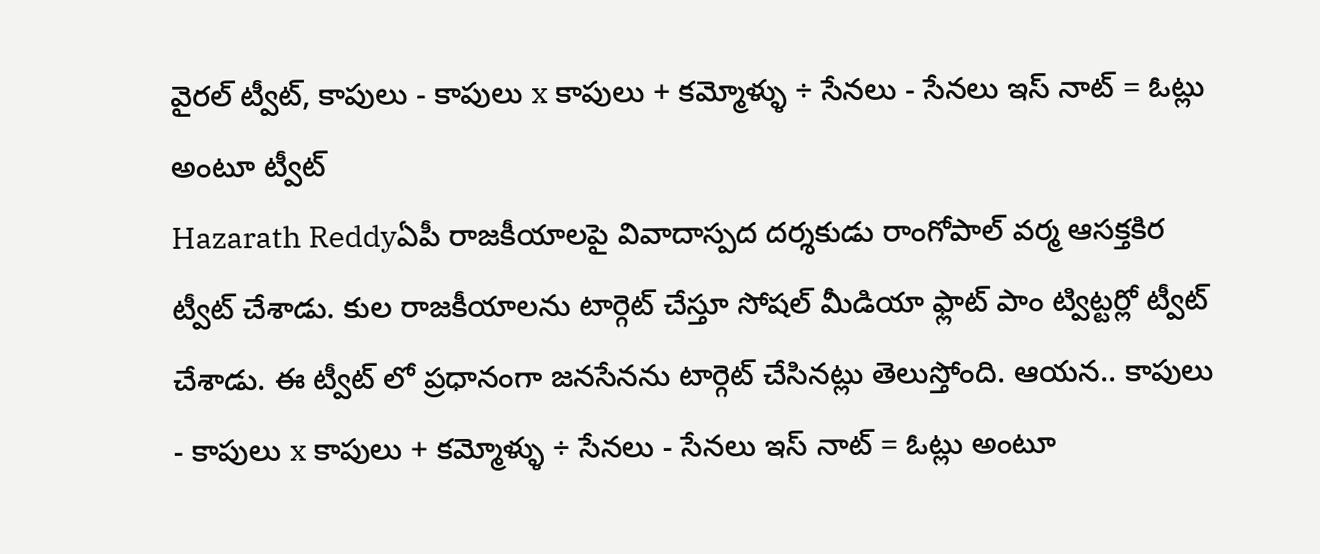వైరల్ ట్వీట్, కాపులు - కాపులు x కాపులు + కమ్మోళ్ళు ÷ సేనలు - సేనలు ఇస్ నాట్ = ఓట్లు అంటూ ట్వీట్
Hazarath Reddyఏపీ రాజకీయాలపై వివాదాస్పద దర్శకుడు రాంగోపాల్ వర్మ ఆసక్తకిర ట్వీట్ చేశాడు. కుల రాజకీయాలను టార్గెట్ చేస్తూ సోషల్ మీడియా ఫ్లాట్ పాం ట్విట్టర్లో ట్వీట్ చేశాడు. ఈ ట్వీట్ లో ప్రధానంగా జనసేనను టార్గెట్ చేసినట్లు తెలుస్తోంది. ఆయన.. కాపులు - కాపులు x కాపులు + కమ్మోళ్ళు ÷ సేనలు - సేనలు ఇస్ నాట్ = ఓట్లు అంటూ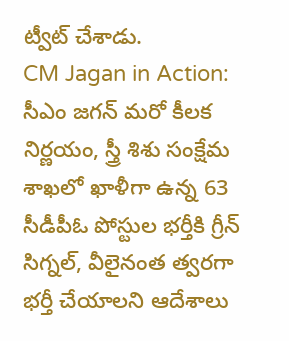ట్వీట్ చేశాడు.
CM Jagan in Action: సీఎం జగన్ మరో కీలక నిర్ణయం, స్త్రీ శిశు సంక్షేమ శాఖలో ఖాళీగా ఉన్న 63 సీడీపీఓ పోస్టుల భర్తీకి గ్రీన్‌ సిగ్నల్‌, వీలైనంత త్వరగా భర్తీ చేయాలని ఆదేశాలు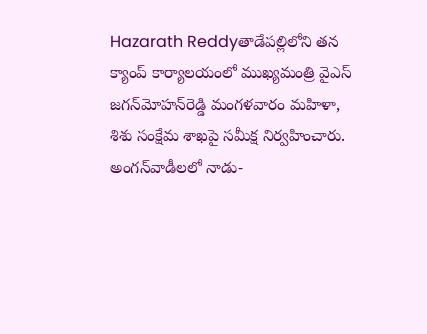Hazarath Reddyతాడేపల్లిలోని తన క్యాంప్‌ కార్యాలయంలో ముఖ్యమంత్రి వైఎస్‌ జగన్‌మోహన్‌రెడ్డి మంగళవారం మహిళా, శిశు సంక్షేమ శాఖపై సమీక్ష నిర్వహించారు. అంగన్‌వాడీలలో నాడు-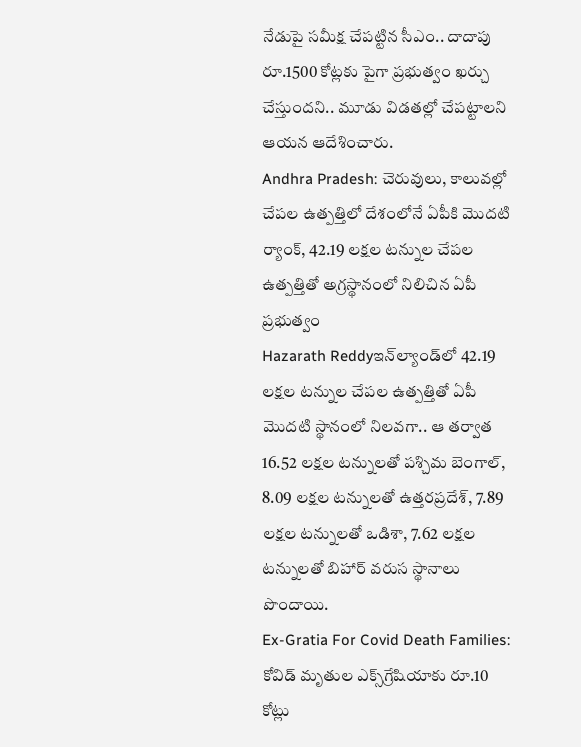నేడుపై సమీక్ష చేపట్టిన సీఎం.. దాదాపు రూ.1500 కోట్లకు పైగా ప్రభుత్వం ఖర్చు చేస్తుందని.. మూడు విడతల్లో చేపట్టాలని ఆయన ఆదేశించారు.
Andhra Pradesh: చెరువులు, కాలువల్లో చేపల ఉత్పత్తిలో దేశంలోనే ఏపీకి మొదటి ర్యాంక్, 42.19 లక్షల టన్నుల చేపల ఉత్పత్తితో అగ్రస్థానంలో నిలిచిన ఏపీ ప్రభుత్వం
Hazarath Reddyఇన్‌ల్యాండ్‌లో 42.19 లక్షల టన్నుల చేపల ఉత్పత్తితో ఏపీ మొదటి స్థానంలో నిలవగా.. ఆ తర్వాత 16.52 లక్షల టన్నులతో పశ్చిమ బెంగాల్, 8.09 లక్షల టన్నులతో ఉత్తరప్రదేశ్, 7.89 లక్షల టన్నులతో ఒడిశా, 7.62 లక్షల టన్నులతో బిహార్‌ వరుస స్థానాలు పొందాయి.
Ex-Gratia For Covid Death Families: కోవిడ్‌ మృతుల ఎక్స్‌గ్రేషియాకు రూ.10 కోట్లు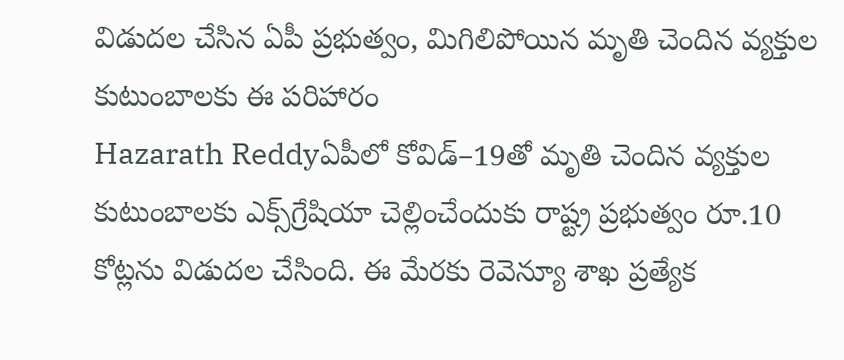విడుదల చేసిన ఏపీ ప్రభుత్వం, మిగిలిపోయిన మృతి చెందిన వ్యక్తుల కుటుంబాలకు ఈ పరిహారం
Hazarath Reddyఏపీలో కోవిడ్‌–19తో మృతి చెందిన వ్యక్తుల కుటుంబాలకు ఎక్స్‌గ్రేషియా చెల్లించేందుకు రాష్ట్ర ప్రభుత్వం రూ.10 కోట్లను విడుదల చేసింది. ఈ మేరకు రెవెన్యూ శాఖ ప్రత్యేక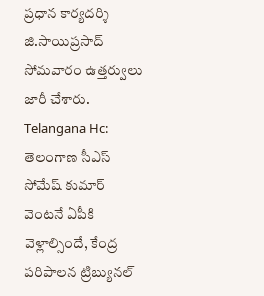ప్రధాన కార్యదర్శి జి.సాయిప్రసాద్‌ సోమవారం ఉత్తర్వులు జారీ చేశారు.
Telangana Hc: తెలంగాణ సీఎస్ సోమేష్ కుమార్ వెంటనే ఏపీకి వెళ్లాల్సిందే, కేంద్ర పరిపాలన ట్రిబ్యునల్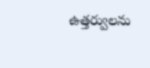ఉత్తర్వులను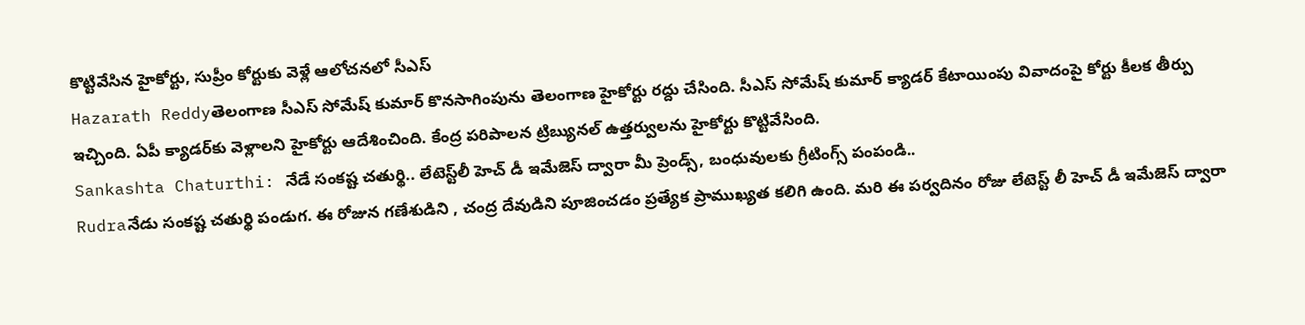కొట్టివేసిన హైకోర్టు, సుప్రీం కోర్టుకు వెళ్లే ఆలోచనలో సీఎస్
Hazarath Reddyతెలంగాణ సీఎస్ సోమేష్ కుమార్ కొనసాగింపును తెలంగాణ హైకోర్టు రద్దు చేసింది. సీఎస్ సోమేష్ కుమార్ క్యాడర్ కేటాయింపు వివాదంపై కోర్టు కీలక తీర్పు ఇచ్చింది. ఏపీ క్యాడర్‌కు వెళ్లాలని హైకోర్టు ఆదేశించింది. కేంద్ర పరిపాలన ట్రిబ్యునల్ ఉత్తర్వులను హైకోర్టు కొట్టివేసింది.
Sankashta Chaturthi: నేడే సంకష్ట చతుర్థి.. లేటెస్ట్‌లీ హెచ్ డీ ఇమేజెస్ ద్వారా మీ ప్రెండ్స్, బంధువులకు గ్రీటింగ్స్ పంపండి..
Rudraనేడు సంకష్ట చతుర్థి పండుగ. ఈ రోజున గణేశుడిని , చంద్ర దేవుడిని పూజించడం ప్రత్యేక ప్రాముఖ్యత కలిగి ఉంది. మరి ఈ పర్వదినం రోజు లేటెస్ట్ లీ హెచ్ డీ ఇమేజెస్ ద్వారా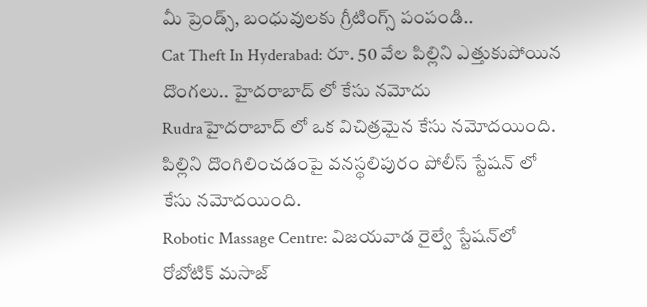మీ ప్రెండ్స్, బంధువులకు గ్రీటింగ్స్ పంపండి..
Cat Theft In Hyderabad: రూ. 50 వేల పిల్లిని ఎత్తుకుపోయిన దొంగలు.. హైదరాబాద్ లో కేసు నమోదు
Rudraహైదరాబాద్ లో ఒక విచిత్రమైన కేసు నమోదయింది. పిల్లిని దొంగిలించడంపై వనస్థలిపురం పోలీస్ స్టేషన్ లో కేసు నమోదయింది.
Robotic Massage Centre: విజయవాడ రైల్వే స్టేషన్‌లో రోబోటిక్ మసాజ్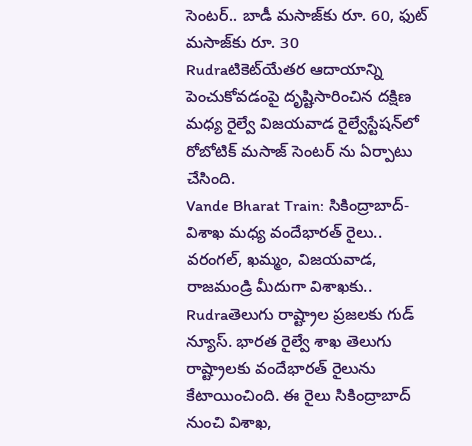సెంటర్.. బాడీ మసాజ్‌కు రూ. 60, ఫుట్ మసాజ్‌కు రూ. 30
Rudraటికెట్‌యేతర ఆదాయాన్ని పెంచుకోవడంపై దృష్టిసారించిన దక్షిణ మధ్య రైల్వే విజయవాడ రైల్వేస్టేషన్‌లో రోబోటిక్ మసాజ్ సెంటర్‌ ను ఏర్పాటు చేసింది.
Vande Bharat Train: సికింద్రాబాద్-విశాఖ మధ్య వందేభారత్ రైలు.. వరంగల్, ఖమ్మం, విజయవాడ, రాజమండ్రి మీదుగా విశాఖకు..
Rudraతెలుగు రాష్ట్రాల ప్రజలకు గుడ్ న్యూస్. భారత రైల్వే శాఖ తెలుగు రాష్ట్రాలకు వందేభారత్ రైలును కేటాయించింది. ఈ రైలు సికింద్రాబాద్ నుంచి విశాఖ,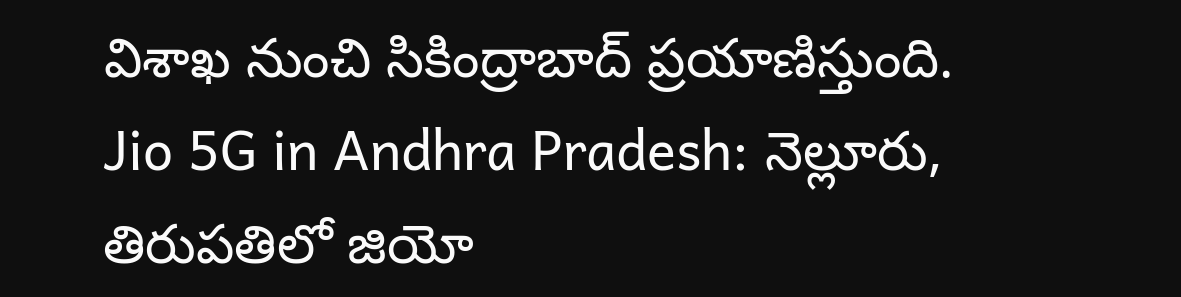విశాఖ నుంచి సికింద్రాబాద్ ప్రయాణిస్తుంది.
Jio 5G in Andhra Pradesh: నెల్లూరు, తిరుపతిలో జియో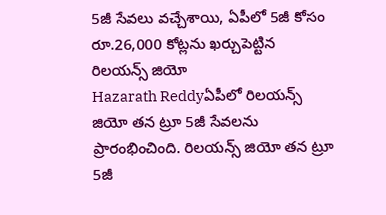5జీ సేవలు వచ్చేశాయి, ఏపీలో 5జీ కోసం రూ.26,000 కోట్లను ఖర్చుపెట్టిన రిలయన్స్ జియో
Hazarath Reddyఏపీలో రిల‌య‌న్స్ జియో త‌న ట్రూ 5జీ సేవ‌ల‌ను ప్రారంభించింది. రిల‌య‌న్స్ జియో త‌న ట్రూ 5జీ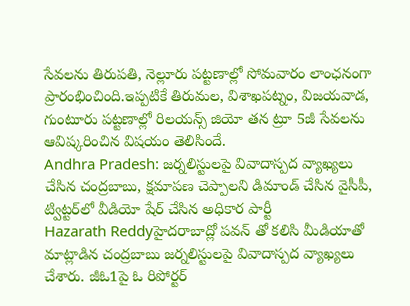సేవ‌ల‌ను తిరుపతి, నెల్లూరు పట్టణాల్లో సోమవారం లాంఛనంగా ప్రారంభించింది.ఇప్పటికే తిరుమ‌ల‌, విశాఖ‌ప‌ట్నం, విజ‌య‌వాడ‌, గుంటూరు పట్టణాల్లో రిల‌య‌న్స్ జియో త‌న ట్రూ 5జీ సేవ‌ల‌ను ఆవిష్కరించిన విషయం తెలిసిందే.
Andhra Pradesh: జర్నలిస్టులపై వివాదాస్పద వ్యాఖ్యలు చేసిన చంద్రబాబు, క్షమాపణ చెప్పాలని డిమాండ్ చేసిన వైసీపీ, ట్విట్టర్‌లో వీడియో షేర్ చేసిన అధికార పార్టీ
Hazarath Reddyహైదరాబాద్లో పవన్ తో కలిసి మీడియాతో మాట్లాడిన చంద్రబాబు జర్నలిస్టులపై వివాదాస్పద వ్యాఖ్యలు చేశారు. జీఓ1పై ఓ రిపోర్టర్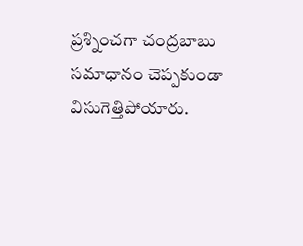ప్రశ్నించగా చంద్రబాబు సమాధానం చెప్పకుండా విసుగెత్తిపోయారు.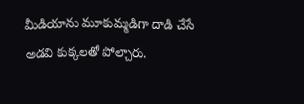మీడియాను మూకుమ్మడిగా దాడి చేసే అడవి కుక్కలతో పోల్చారు.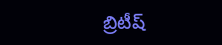బ్రిటీష్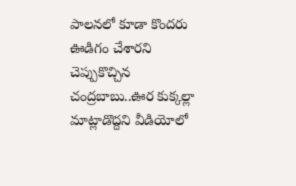పాలనలో కూడా కొందరు ఊడిగం చేశారని చెప్పుకొచ్చిన చంద్రబాబు..ఊర కుక్కల్లా మాట్లాడొద్దని వీడియోలో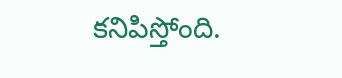కనిపిస్తోంది.